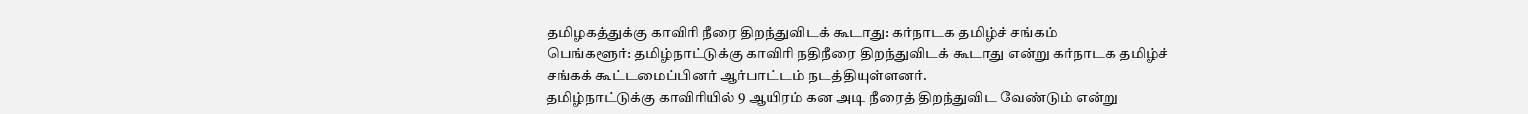தமிழகத்துக்கு காவிரி நீரை திறந்துவிடக் கூடாது: கர்நாடக தமிழ்ச் சங்கம்
பெங்களூர்: தமிழ்நாட்டுக்கு காவிரி நதிநீரை திறந்துவிடக் கூடாது என்று கர்நாடக தமிழ்ச் சங்கக் கூட்டமைப்பினர் ஆர்பாட்டம் நடத்தியுள்ளனர்.
தமிழ்நாட்டுக்கு காவிரியில் 9 ஆயிரம் கன அடி நீரைத் திறந்துவிட வேண்டும் என்று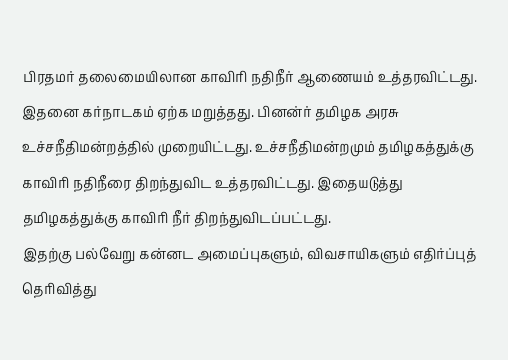பிரதமர் தலைமையிலான காவிரி நதிநீர் ஆணையம் உத்தரவிட்டது. இதனை கர்நாடகம் ஏற்க மறுத்தது. பினன்ர் தமிழக அரசு உச்சநீதிமன்றத்தில் முறையிட்டது. உச்சநீதிமன்றமும் தமிழகத்துக்கு காவிரி நதிநீரை திறந்துவிட உத்தரவிட்டது. இதையடுத்து தமிழகத்துக்கு காவிரி நீர் திறந்துவிடப்பட்டது.
இதற்கு பல்வேறு கன்னட அமைப்புகளும், விவசாயிகளும் எதிர்ப்புத் தெரிவித்து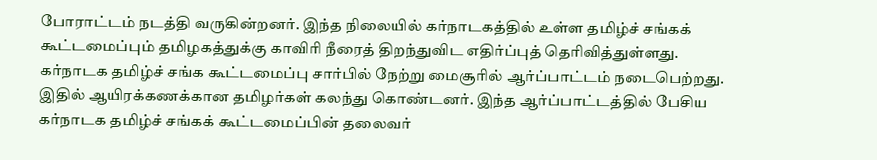போராட்டம் நடத்தி வருகின்றனர். இந்த நிலையில் கர்நாடகத்தில் உள்ள தமிழ்ச் சங்கக் கூட்டமைப்பும் தமிழகத்துக்கு காவிரி நீரைத் திறந்துவிட எதிர்ப்புத் தெரிவித்துள்ளது.
கர்நாடக தமிழ்ச் சங்க கூட்டமைப்பு சார்பில் நேற்று மைசூரில் ஆர்ப்பாட்டம் நடைபெற்றது. இதில் ஆயிரக்கணக்கான தமிழர்கள் கலந்து கொண்டனர். இந்த ஆர்ப்பாட்டத்தில் பேசிய கர்நாடக தமிழ்ச் சங்கக் கூட்டமைப்பின் தலைவர்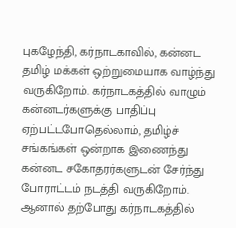புகழேந்தி, கர்நாடகாவில், கன்னட தமிழ் மக்கள் ஒற்றுமையாக வாழ்ந்து வருகிறோம். கர்நாடகத்தில் வாழும் கன்னடர்களுக்கு பாதிப்பு ஏற்பட்டபோதெல்லாம், தமிழ்ச் சங்கங்கள் ஒன்றாக இணைந்து கன்னட சகோதரர்களுடன் சேர்ந்து போராட்டம் நடத்தி வருகிறோம். ஆனால் தற்போது கர்நாடகத்தில்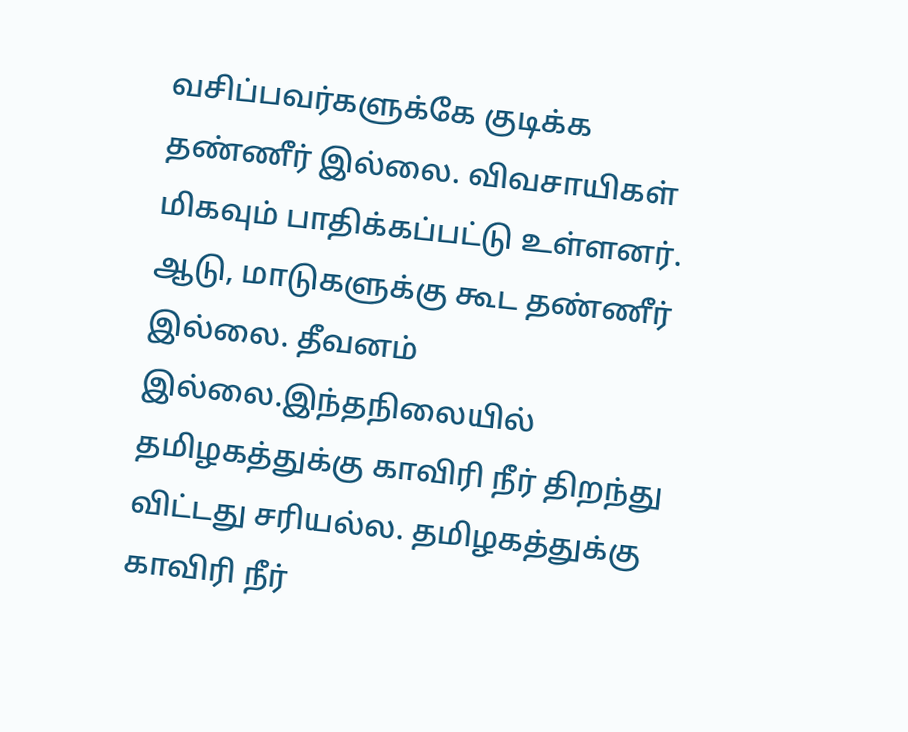வசிப்பவர்களுக்கே குடிக்க தண்ணீர் இல்லை. விவசாயிகள் மிகவும் பாதிக்கப்பட்டு உள்ளனர். ஆடு, மாடுகளுக்கு கூட தண்ணீர் இல்லை. தீவனம் இல்லை.இந்தநிலையில் தமிழகத்துக்கு காவிரி நீர் திறந்து விட்டது சரியல்ல. தமிழகத்துக்கு காவிரி நீர்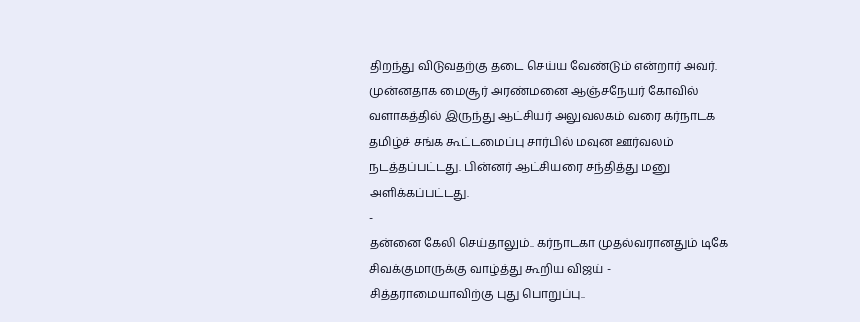திறந்து விடுவதற்கு தடை செய்ய வேண்டும் என்றார் அவர்.
முன்னதாக மைசூர் அரண்மனை ஆஞ்சநேயர் கோவில் வளாகத்தில் இருந்து ஆட்சியர் அலுவலகம் வரை கர்நாடக தமிழ்ச் சங்க கூட்டமைப்பு சார்பில் மவுன ஊர்வலம் நடத்தப்பட்டது. பின்னர் ஆட்சியரை சந்தித்து மனு அளிக்கப்பட்டது.
-
தன்னை கேலி செய்தாலும்.. கர்நாடகா முதல்வரானதும் டிகே சிவக்குமாருக்கு வாழ்த்து கூறிய விஜய் -
சித்தராமையாவிற்கு புது பொறுப்பு..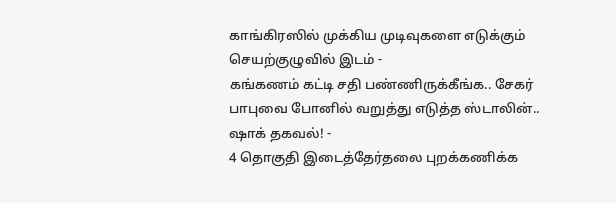காங்கிரஸில் முக்கிய முடிவுகளை எடுக்கும் செயற்குழுவில் இடம் -
கங்கணம் கட்டி சதி பண்ணிருக்கீங்க.. சேகர் பாபுவை போனில் வறுத்து எடுத்த ஸ்டாலின்.. ஷாக் தகவல்! -
4 தொகுதி இடைத்தேர்தலை புறக்கணிக்க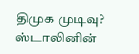திமுக முடிவு? ஸ்டாலினின்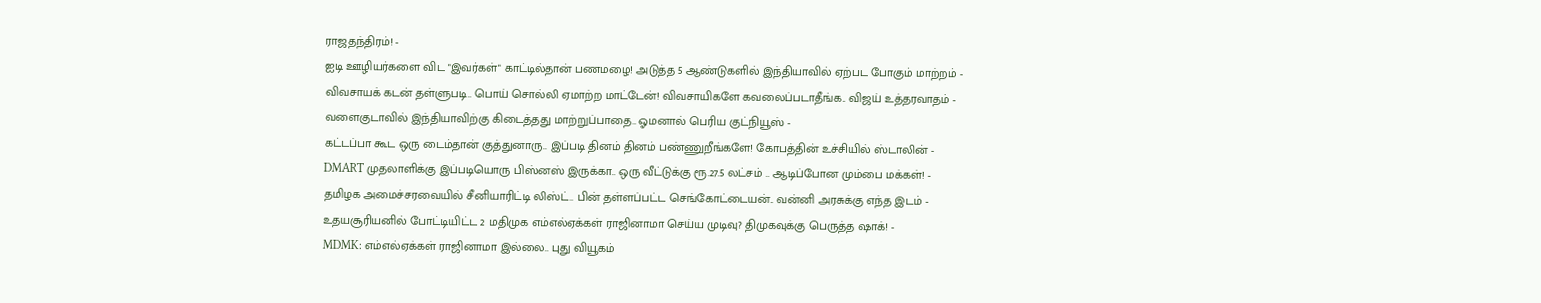ராஜதந்திரம்! -
ஐடி ஊழியர்களை விட "இவர்கள்" காட்டில்தான் பணமழை! அடுத்த 5 ஆண்டுகளில் இந்தியாவில் ஏற்பட போகும் மாற்றம் -
விவசாயக் கடன் தள்ளுபடி.. பொய் சொல்லி ஏமாற்ற மாட்டேன்! விவசாயிகளே கவலைப்படாதீங்க.. விஜய் உத்தரவாதம் -
வளைகுடாவில் இந்தியாவிற்கு கிடைத்தது மாற்றுப்பாதை.. ஓமனால் பெரிய குட்நியூஸ் -
கட்டப்பா கூட ஒரு டைம்தான் குத்துனாரு.. இப்படி தினம் தினம் பண்ணுறீங்களே! கோபத்தின் உச்சியில் ஸ்டாலின் -
DMART முதலாளிக்கு இப்படியொரு பிஸ்னஸ் இருக்கா.. ஒரு வீட்டுக்கு ரூ.27.5 லட்சம் .. ஆடிப்போன மும்பை மக்கள்! -
தமிழக அமைச்சரவையில் சீனியாரிட்டி லிஸ்ட்.. பின் தள்ளப்பட்ட செங்கோட்டையன்.. வன்னி அரசுக்கு எந்த இடம் -
உதயசூரியனில் போட்டியிட்ட 2 மதிமுக எம்எல்ஏக்கள் ராஜினாமா செய்ய முடிவு? திமுகவுக்கு பெருத்த ஷாக்! -
MDMK: எம்எல்ஏக்கள் ராஜினாமா இல்லை.. புது வியூகம்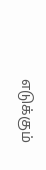எடுக்கும்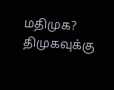மதிமுக? திமுகவுக்கு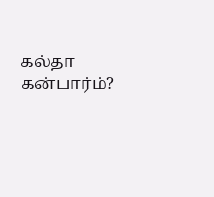கல்தா கன்பார்ம்?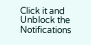Click it and Unblock the Notifications